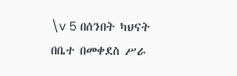\v 5 በሰንበት ካህናት በቤተ በመቀደስ ሥራ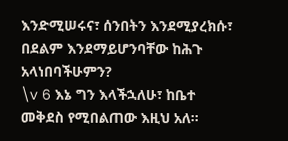እንድሚሠሩና፣ ሰንበትን እንደሚያረክሱ፣ በደልም እንደማይሆንባቸው ከሕጉ አላነበባችሁምን?
\v 6 እኔ ግን እላችኋለሁ፣ ከቤተ መቅደስ የሚበልጠው እዚህ አለ፡፡